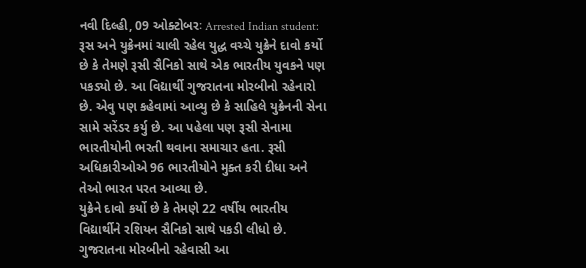નવી દિલ્હી, 09 ઓક્ટોબરઃ Arrested Indian student: રૂસ અને યુક્રેનમાં ચાલી રહેલ યુદ્ધ વચ્ચે યુક્રેને દાવો કર્યો છે કે તેમણે રૂસી સૈનિકો સાથે એક ભારતીય યુવકને પણ પકડ્યો છે. આ વિદ્યાર્થી ગુજરાતના મોરબીનો રહેનારો છે. એવુ પણ કહેવામાં આવ્યુ છે કે સાહિલે યુક્રેનની સેના સામે સરેંડર કર્યુ છે. આ પહેલા પણ રૂસી સેનામા ભારતીયોની ભરતી થવાના સમાચાર હતા. રૂસી અધિકારીઓએ 96 ભારતીયોને મુક્ત કરી દીધા અને તેઓ ભારત પરત આવ્યા છે.
યુક્રેને દાવો કર્યો છે કે તેમણે 22 વર્ષીય ભારતીય વિદ્યાર્થીને રશિયન સૈનિકો સાથે પકડી લીધો છે. ગુજરાતના મોરબીનો રહેવાસી આ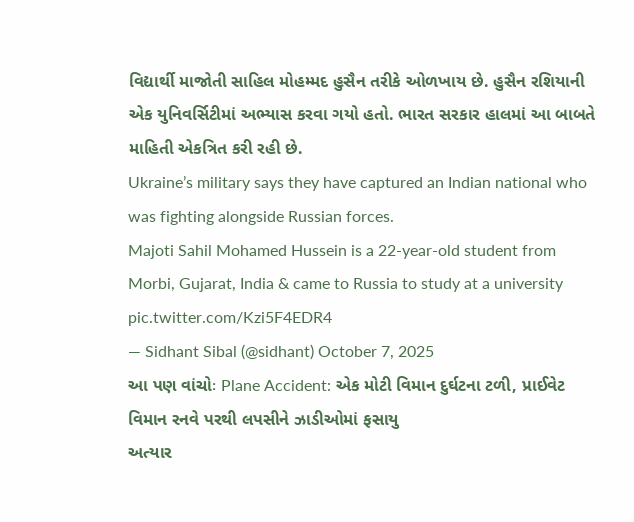વિદ્યાર્થી માજોતી સાહિલ મોહમ્મદ હુસૈન તરીકે ઓળખાય છે. હુસૈન રશિયાની એક યુનિવર્સિટીમાં અભ્યાસ કરવા ગયો હતો. ભારત સરકાર હાલમાં આ બાબતે માહિતી એકત્રિત કરી રહી છે.
Ukraine’s military says they have captured an Indian national who was fighting alongside Russian forces.
Majoti Sahil Mohamed Hussein is a 22-year-old student from Morbi, Gujarat, India & came to Russia to study at a university pic.twitter.com/Kzi5F4EDR4
— Sidhant Sibal (@sidhant) October 7, 2025
આ પણ વાંચોઃ Plane Accident: એક મોટી વિમાન દુર્ઘટના ટળી, પ્રાઈવેટ વિમાન રનવે પરથી લપસીને ઝાડીઓમાં ફસાયુ
અત્યાર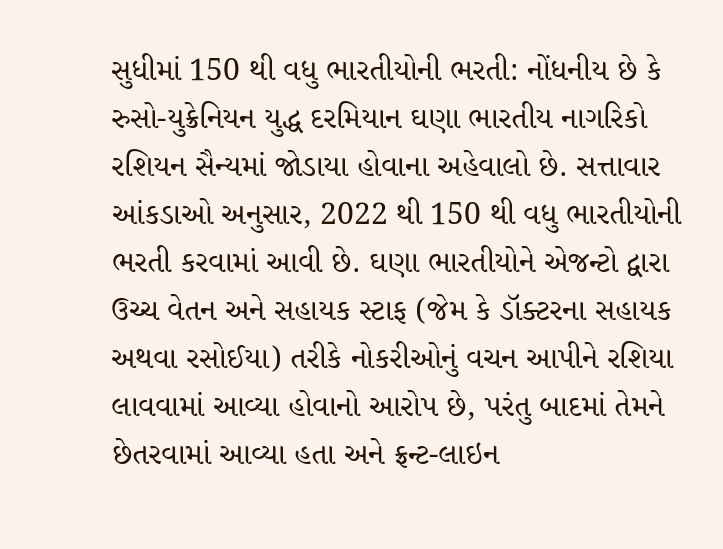સુધીમાં 150 થી વધુ ભારતીયોની ભરતી: નોંધનીય છે કે રુસો-યુક્રેનિયન યુદ્ધ દરમિયાન ઘણા ભારતીય નાગરિકો રશિયન સૈન્યમાં જોડાયા હોવાના અહેવાલો છે. સત્તાવાર આંકડાઓ અનુસાર, 2022 થી 150 થી વધુ ભારતીયોની ભરતી કરવામાં આવી છે. ઘણા ભારતીયોને એજન્ટો દ્વારા ઉચ્ચ વેતન અને સહાયક સ્ટાફ (જેમ કે ડૉક્ટરના સહાયક અથવા રસોઈયા) તરીકે નોકરીઓનું વચન આપીને રશિયા લાવવામાં આવ્યા હોવાનો આરોપ છે, પરંતુ બાદમાં તેમને છેતરવામાં આવ્યા હતા અને ફ્રન્ટ-લાઇન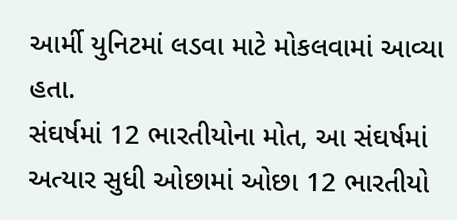આર્મી યુનિટમાં લડવા માટે મોકલવામાં આવ્યા હતા.
સંઘર્ષમાં 12 ભારતીયોના મોત, આ સંઘર્ષમાં અત્યાર સુધી ઓછામાં ઓછા 12 ભારતીયો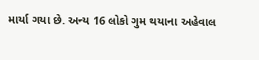માર્યા ગયા છે. અન્ય 16 લોકો ગુમ થયાના અહેવાલ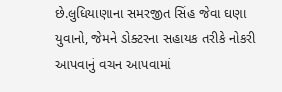છે.લુધિયાણાના સમરજીત સિંહ જેવા ઘણા યુવાનો, જેમને ડોક્ટરના સહાયક તરીકે નોકરી આપવાનું વચન આપવામાં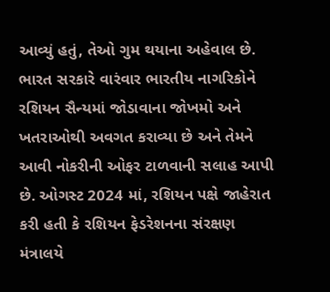આવ્યું હતું, તેઓ ગુમ થયાના અહેવાલ છે.
ભારત સરકારે વારંવાર ભારતીય નાગરિકોને રશિયન સૈન્યમાં જોડાવાના જોખમો અને ખતરાઓથી અવગત કરાવ્યા છે અને તેમને આવી નોકરીની ઓફર ટાળવાની સલાહ આપી છે. ઓગસ્ટ 2024 માં, રશિયન પક્ષે જાહેરાત કરી હતી કે રશિયન ફેડરેશનના સંરક્ષણ મંત્રાલયે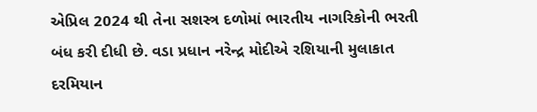એપ્રિલ 2024 થી તેના સશસ્ત્ર દળોમાં ભારતીય નાગરિકોની ભરતી બંધ કરી દીધી છે. વડા પ્રધાન નરેન્દ્ર મોદીએ રશિયાની મુલાકાત દરમિયાન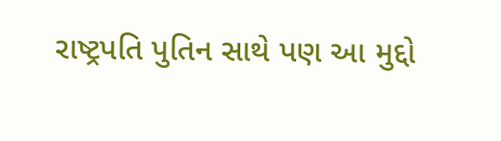રાષ્ટ્રપતિ પુતિન સાથે પણ આ મુદ્દો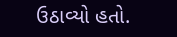ઉઠાવ્યો હતો.